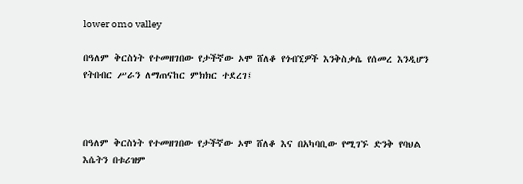lower omo valley

በዓለም ቅርስነት የተመዘገበው የታችኛው ኦሞ ሸለቆ የጎብኚዎች እንቅስቃሴ የሰመረ እንዲሆን የትበብር ሥራን ለማጠናከር ምክክር ተደረገ፤



በዓለም ቅርስነት የተመዘገበው የታችኛው ኦሞ ሸለቆ እና በአካባቢው የሚገኙ ድንቅ የባህል እሴትን በቱሪዝም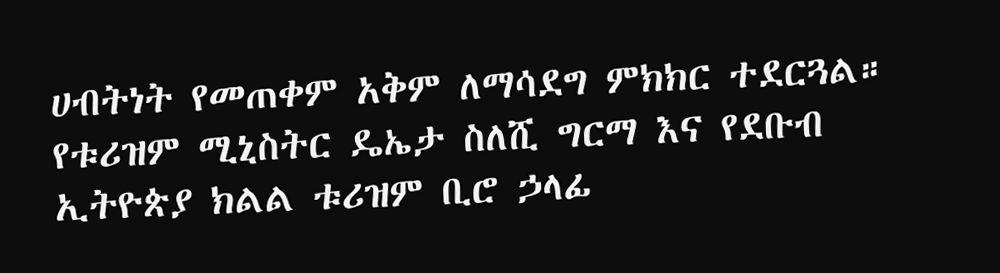ሀብትነት የመጠቀም አቅም ለማሳደግ ምክክር ተደርጓል። የቱሪዝም ሚኒስትር ዴኤታ ስለሺ ግርማ እና የደቡብ ኢትዮጵያ ክልል ቱሪዝም ቢሮ ኃላፊ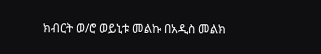ክብርት ወ/ሮ ወይኒቱ መልኩ በአዲስ መልክ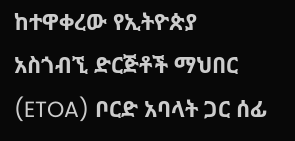ከተዋቀረው የኢትዮጵያ አስጎብኚ ድርጅቶች ማህበር (ETOA) ቦርድ አባላት ጋር ሰፊ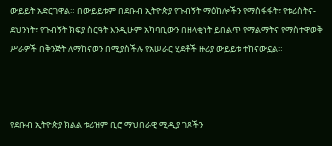ውይይት አድርገዋል። በውይይቱም በደቡብ ኢትዮጵያ የጉብኝት ማዕከሎችን የማስፋፋት፣ የቱሪስትና-ደህንነት፣ የጉብኝት ክፍያ ስርዓት እንዲሁም አካባቢውን በዘላቂነት ይበልጥ የማልማትና የማስተዋወቅ ሥራዎች በቅንጅት ለማከናወን በሚያስችሉ የአሠራር ሂደቶች ዙሪያ ውይይቱ ተከናውኗል።



የደቡብ ኢትዮጵያ ክልል ቱሪዝም ቢሮ ማህበራዊ ሚዲያ ገጾችን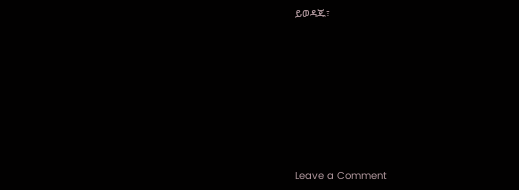ይወዳጁ፣








Leave a Comment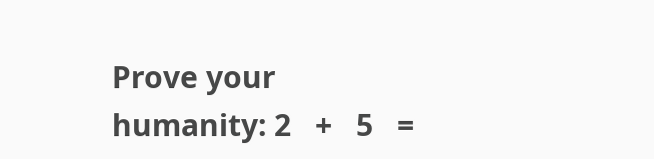Prove your humanity: 2   +   5   =